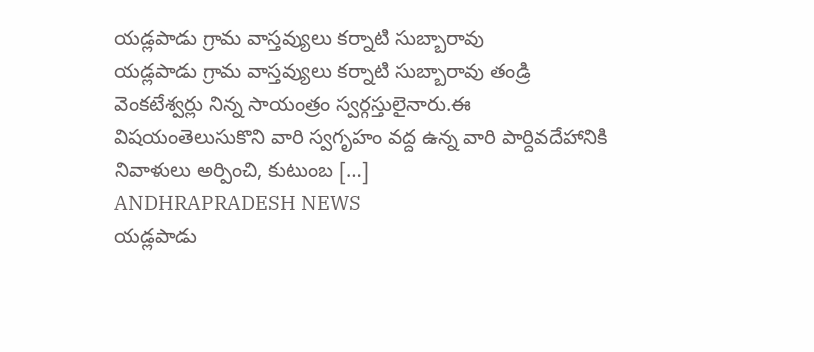యడ్లపాడు గ్రామ వాస్తవ్యులు కర్నాటి సుబ్బారావు
యడ్లపాడు గ్రామ వాస్తవ్యులు కర్నాటి సుబ్బారావు తండ్రి వెంకటేశ్వర్లు నిన్న సాయంత్రం స్వర్గస్తులైనారు.ఈ విషయంతెలుసుకొని వారి స్వగృహం వద్ద ఉన్న వారి పార్దివదేహానికి నివాళులు అర్పించి, కుటుంబ […]
ANDHRAPRADESH NEWS
యడ్లపాడు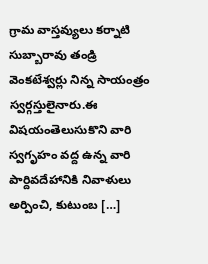గ్రామ వాస్తవ్యులు కర్నాటి సుబ్బారావు తండ్రి వెంకటేశ్వర్లు నిన్న సాయంత్రం స్వర్గస్తులైనారు.ఈ విషయంతెలుసుకొని వారి స్వగృహం వద్ద ఉన్న వారి పార్దివదేహానికి నివాళులు అర్పించి, కుటుంబ […]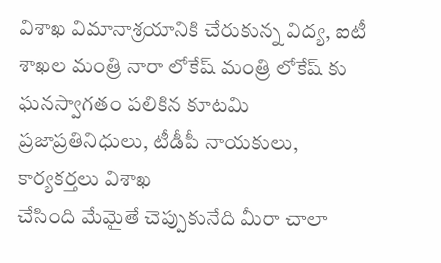విశాఖ విమానాశ్రయానికి చేరుకున్న విద్య, ఐటీ శాఖల మంత్రి నారా లోకేష్ మంత్రి లోకేష్ కు ఘనస్వాగతం పలికిన కూటమి ప్రజాప్రతినిధులు, టీడీపీ నాయకులు, కార్యకర్తలు విశాఖ
చేసింది మేమైతే చెప్పుకునేది మీరా చాలా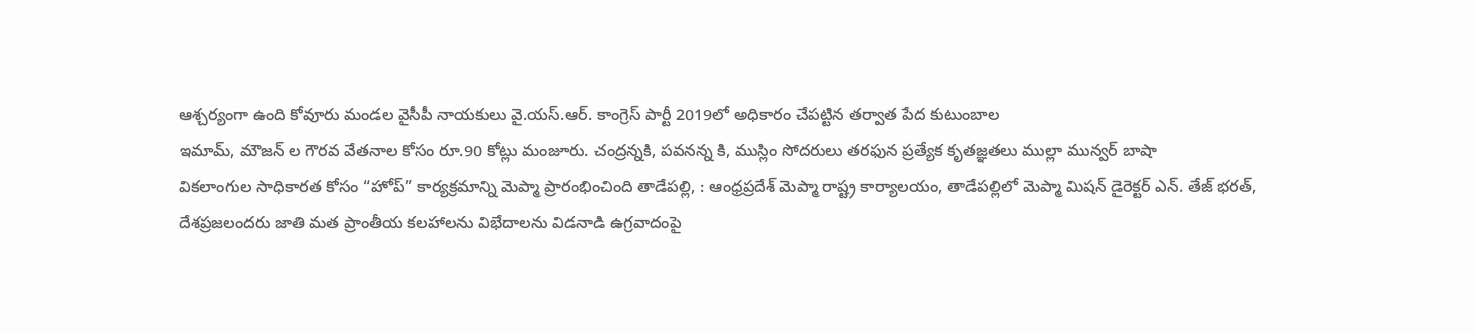ఆశ్చర్యంగా ఉంది కోవూరు మండల వైసీపీ నాయకులు వై.యస్.ఆర్. కాంగ్రెస్ పార్టీ 2019లో అధికారం చేపట్టిన తర్వాత పేద కుటుంబాల
ఇమామ్, మౌజన్ ల గౌరవ వేతనాల కోసం రూ.90 కోట్లు మంజూరు. చంద్రన్నకి, పవనన్న కి, ముస్లిం సోదరులు తరఫున ప్రత్యేక కృతజ్ఞతలు ముల్లా మున్వర్ బాషా
వికలాంగుల సాధికారత కోసం “హోప్” కార్యక్రమాన్ని మెప్మా ప్రారంభించింది తాడేపల్లి, : ఆంధ్రప్రదేశ్ మెప్మా రాష్ట్ర కార్యాలయం, తాడేపల్లిలో మెప్మా మిషన్ డైరెక్టర్ ఎన్. తేజ్ భరత్,
దేశప్రజలందరు జాతి మత ప్రాంతీయ కలహాలను విభేదాలను విడనాడి ఉగ్రవాదంపై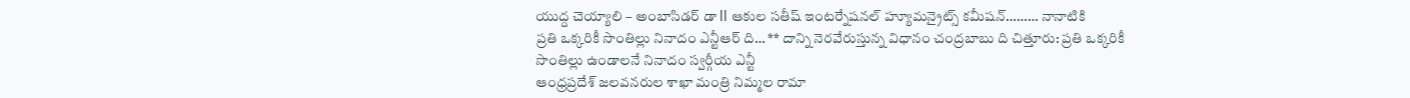యుద్ద చెయ్యాలి – అంబాసిడర్ డా ll ఆకుల సతీష్ ఇంటర్నేషనల్ హ్యూమన్రైట్స్ కమీషన్……… నానాటికి
ప్రతి ఒక్కరికీ సొంతిల్లు నినాదం ఎన్టీఆర్ ది… ** దాన్ని నెరవేరుస్తున్న విధానం చంద్రబాబు ది చిత్తూరు: ప్రతి ఒక్కరికీ సొంతిల్లు ఉండాలనే నినాదం స్వర్గీయ ఎన్టీ
ఆంధ్రప్రదేశ్ జలవనరుల శాఖా మంత్రి నిమ్మల రామా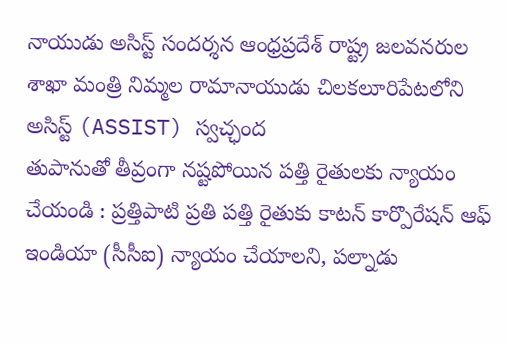నాయుడు అసిస్ట్ సందర్శన ఆంధ్రప్రదేశ్ రాష్ట్ర జలవనరుల శాఖా మంత్రి నిమ్మల రామానాయుడు చిలకలూరిపేటలోని అసిస్ట్ (ASSIST) స్వచ్ఛంద
తుపానుతో తీవ్రంగా నష్టపోయిన పత్తి రైతులకు న్యాయం చేయండి : ప్రత్తిపాటి ప్రతి పత్తి రైతుకు కాటన్ కార్పొరేషన్ ఆఫ్ ఇండియా (సీసీఐ) న్యాయం చేయాలని, పల్నాడు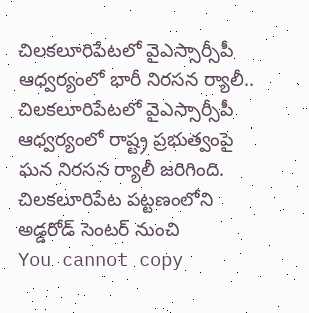చిలకలూరిపేటలో వైఎస్సార్సీపీ ఆధ్వర్యంలో భారీ నిరసన ర్యాలీ.. చిలకలూరిపేటలో వైఎస్సార్సీపీ ఆధ్వర్యంలో రాష్ట్ర ప్రభుత్వంపై ఘన నిరసన ర్యాలీ జరిగింది. చిలకలూరిపేట పట్టణంలోని అడ్డరోడ్ సెంటర్ నుంచి
You cannot copy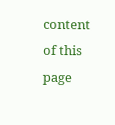content of this page